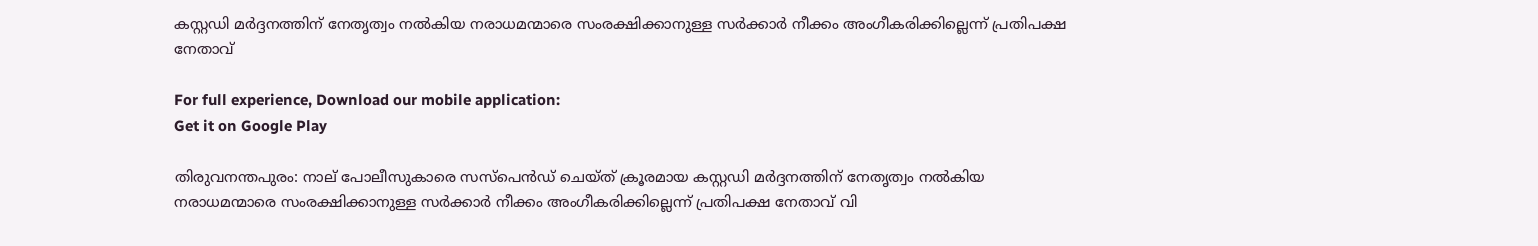കസ്റ്റഡി മർദ്ദനത്തിന് നേതൃത്വം നൽകിയ നരാധമന്മാരെ സംരക്ഷിക്കാനുള്ള സർക്കാർ നീക്കം അംഗീകരിക്കില്ലെന്ന് പ്രതിപക്ഷ നേതാവ്

For full experience, Download our mobile application:
Get it on Google Play

തിരുവനന്തപുരം: നാല് പോലീസുകാരെ സസ്പെൻഡ് ചെയ്ത് ക്രൂരമായ കസ്റ്റഡി മർദ്ദനത്തിന് നേതൃത്വം നൽകിയ നരാധമന്മാരെ സംരക്ഷിക്കാനുള്ള സർക്കാർ നീക്കം അംഗീകരിക്കില്ലെന്ന് പ്രതിപക്ഷ നേതാവ് വി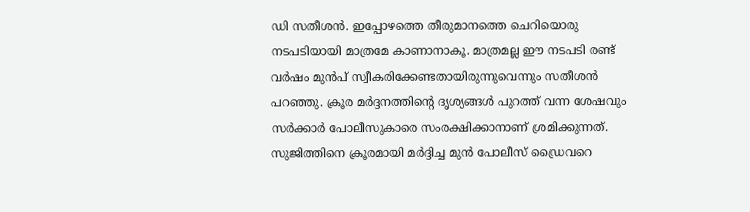ഡി സതീശൻ. ഇപ്പോഴത്തെ തീരുമാനത്തെ ചെറിയൊരു നടപടിയായി മാത്രമേ കാണാനാകൂ. മാത്രമല്ല ഈ നടപടി രണ്ട് വർഷം മുൻപ് സ്വീകരിക്കേണ്ടതായിരുന്നുവെന്നും സതീശൻ പറഞ്ഞു. ക്രൂര മർദ്ദനത്തിന്റെ ദൃശ്യങ്ങൾ പുറത്ത് വന്ന ശേഷവും സർക്കാർ പോലീസുകാരെ സംരക്ഷിക്കാനാണ് ശ്രമിക്കുന്നത്. സുജിത്തിനെ ക്രൂരമായി മർദ്ദിച്ച മുൻ പോലീസ് ഡ്രൈവറെ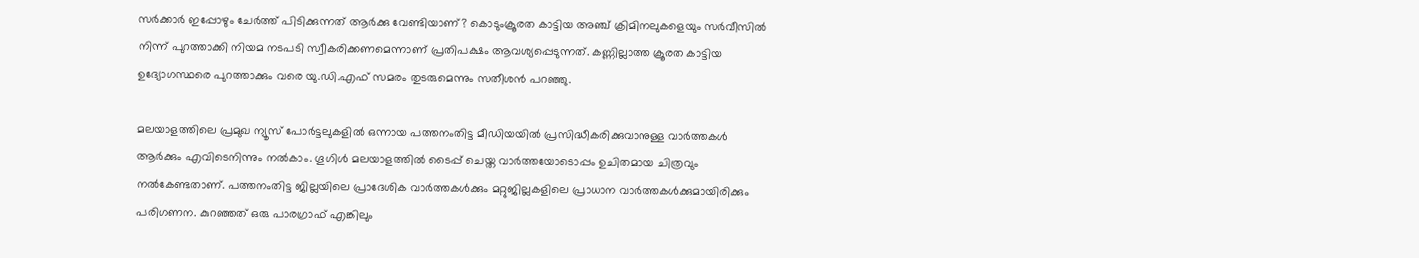സർക്കാർ ഇപ്പോഴും ചേർത്ത് പിടിക്കുന്നത് ആർക്കു വേണ്ടിയാണ്? കൊടുംക്രൂരത കാട്ടിയ അഞ്ച് ക്രിമിനലുകളെയും സർവീസിൽ നിന്ന് പുറത്താക്കി നിയമ നടപടി സ്വീകരിക്കണമെന്നാണ് പ്രതിപക്ഷം ആവശ്യപ്പെടുന്നത്. കണ്ണില്ലാത്ത ക്രൂരത കാട്ടിയ ഉദ്യോഗസ്ഥരെ പുറത്താക്കും വരെ യു.ഡി.എഫ് സമരം തുടരുമെന്നും സതീശൻ പറഞ്ഞു.

മലയാളത്തിലെ പ്രമുഖ ന്യൂസ് പോര്‍ട്ടലുകളില്‍ ഒന്നായ പത്തനംതിട്ട മീഡിയയില്‍ പ്രസിദ്ധീകരിക്കുവാനുള്ള വാര്‍ത്തകള്‍ ആര്‍ക്കും എവിടെനിന്നും നല്‍കാം. ഗൂഗിള്‍ മലയാളത്തില്‍ ടൈപ്പ് ചെയ്ത വാര്‍ത്തയോടൊപ്പം ഉചിതമായ ചിത്രവും നല്‍കേണ്ടതാണ്. പത്തനംതിട്ട ജില്ലയിലെ പ്രാദേശിക വാര്‍ത്തകള്‍ക്കും മറ്റുജില്ലകളിലെ പ്രാധാന വാര്‍ത്തകള്‍ക്കുമായിരിക്കും പരിഗണന. കുറഞ്ഞത്‌ ഒരു പാരഗ്രാഫ് എങ്കിലും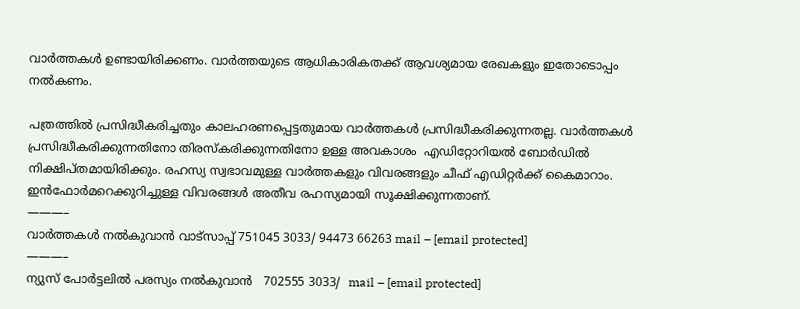വാര്‍ത്തകള്‍ ഉണ്ടായിരിക്കണം. വാര്‍ത്തയുടെ ആധികാരികതക്ക് ആവശ്യമായ രേഖകളും ഇതോടൊപ്പം നല്‍കണം.

പത്രത്തില്‍ പ്രസിദ്ധീകരിച്ചതും കാലഹരണപ്പെട്ടതുമായ വാര്‍ത്തകള്‍ പ്രസിദ്ധീകരിക്കുന്നതല്ല. വാര്‍ത്തകള്‍ പ്രസിദ്ധീകരിക്കുന്നതിനോ തിരസ്കരിക്കുന്നതിനോ ഉള്ള അവകാശം  എഡിറ്റോറിയല്‍ ബോര്‍ഡില്‍ നിക്ഷിപ്തമായിരിക്കും. രഹസ്യ സ്വഭാവമുള്ള വാര്‍ത്തകളും വിവരങ്ങളും ചീഫ് എഡിറ്റര്‍ക്ക് കൈമാറാം. ഇന്‍ഫോര്‍മറെക്കുറിച്ചുള്ള വിവരങ്ങള്‍ അതീവ രഹസ്യമായി സൂക്ഷിക്കുന്നതാണ്.
———–
വാര്‍ത്തകള്‍ നല്‍കുവാന്‍ വാട്സാപ്പ് 751045 3033/ 94473 66263 mail – [email protected]
———–
ന്യുസ് പോര്‍ട്ടലില്‍ പരസ്യം നല്‍കുവാന്‍   702555 3033/  mail – [email protected]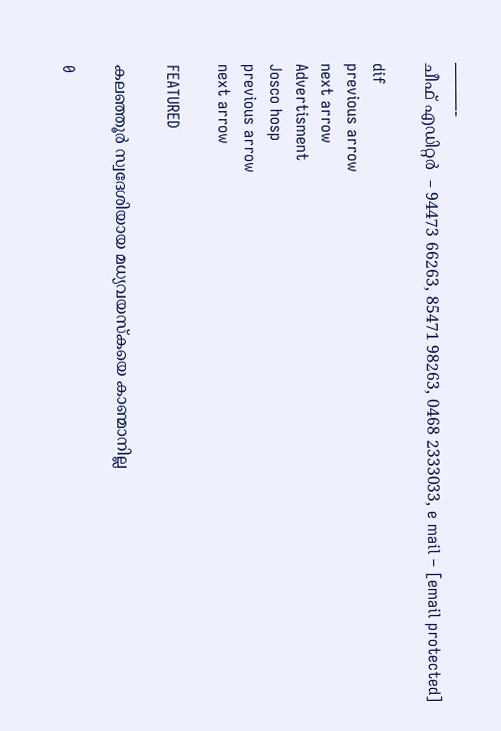———-
ചീഫ് എഡിറ്റര്‍  – 94473 66263, 85471 98263, 0468 2333033, e mail – [email protected]

dif
previous arrow
next arrow
Advertisment
Josco hosp
previous arrow
next arrow

FEATURED

കലഞ്ഞൂർ സ്വദേശിയായ മധ്യവയസ്കയെ കാണ്മാനില്ല

0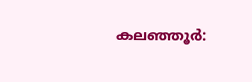കലഞ്ഞൂര്‍: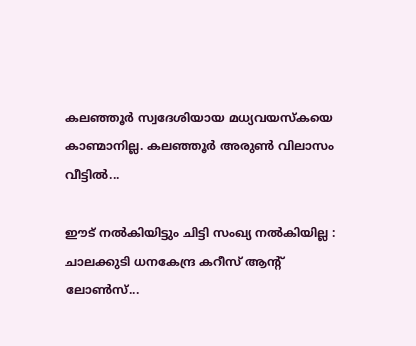കലഞ്ഞൂർ സ്വദേശിയായ മധ്യവയസ്കയെ കാണ്മാനില്ല. കലഞ്ഞൂർ അരുൺ വിലാസം വീട്ടില്‍...

ഈട് നൽകിയിട്ടും ചിട്ടി സംഖ്യ നൽകിയില്ല : ചാലക്കുടി ധനകേന്ദ്ര കറീസ് ആന്റ് ലോൺസ്...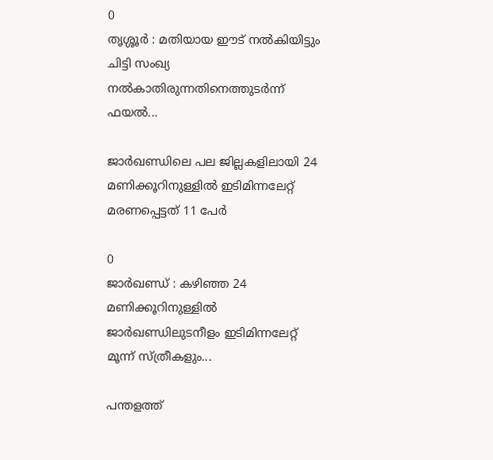0
തൃശ്ശൂര്‍ : മതിയായ ഈട് നൽകിയിട്ടും ചിട്ടി സംഖ്യ നൽകാതിരുന്നതിനെത്തുടർന്ന് ഫയൽ...

ജാർഖണ്ഡിലെ പല ജില്ലകളിലായി 24 മണിക്കൂറിനുള്ളിൽ ഇടിമിന്നലേറ്റ് മരണപ്പെട്ടത് 11 പേർ

0
ജാര്‍ഖണ്ഡ് : കഴിഞ്ഞ 24 മണിക്കൂറിനുള്ളിൽ ജാർഖണ്ഡിലുടനീളം ഇടിമിന്നലേറ്റ് മൂന്ന് സ്ത്രീകളും...

പന്തളത്ത്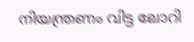നിയന്ത്രണം വിട്ട ലോറി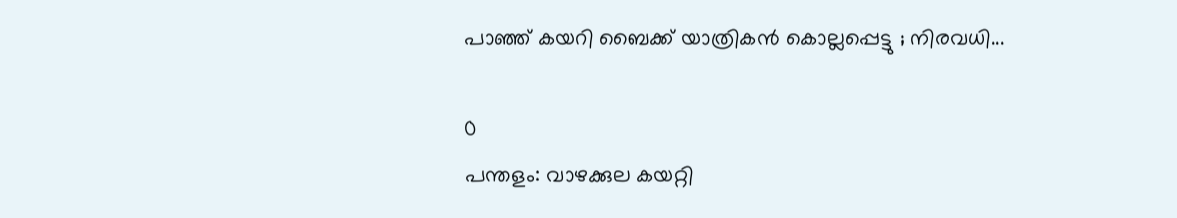പാഞ്ഞ് കയറി ബൈക്ക് യാത്രികന്‍ കൊല്ലപ്പെട്ടു ; നിരവധി...

0
പന്തളം: വാഴക്കുല കയറ്റി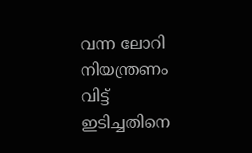വന്ന ലോറി നിയന്ത്രണം വിട്ട് ഇടിച്ചതിനെ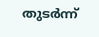തുടര്‍ന്ന്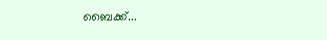ബൈക്ക്...